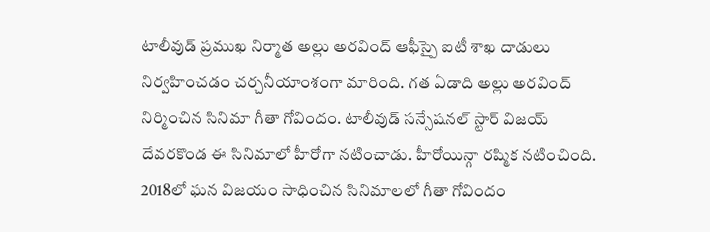టాలీవుడ్ ప్రముఖ నిర్మాత అల్లు అరవింద్ ఆఫీస్పై ఐటీ శాఖ దాడులు నిర్వహించడం చర్చనీయాంశంగా మారింది. గత ఏడాది అల్లు అరవింద్ నిర్మించిన సినిమా గీతా గోవిందం. టాలీవుడ్ సన్సేషనల్ స్టార్ విజయ్ దేవరకొండ ఈ సినిమాలో హీరోగా నటించాడు. హీరోయిన్గా రష్మిక నటించింది. 2018లో ఘన విజయం సాధించిన సినిమాలలో గీతా గోవిందం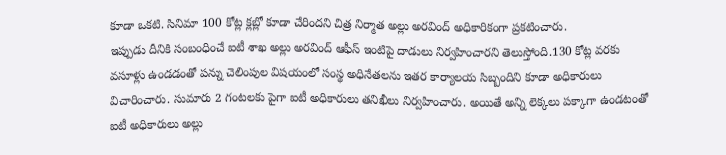కూడా ఒకటి. సినిమా 100 కోట్ల క్లబ్లో కూడా చేరిందని చిత్ర నిర్మాత అల్లు అరవింద్ అధికారికంగా ప్రకటించారు.
ఇప్పుడు దీనికి సంబంధించే ఐటీ శాఖ అల్లు అరవింద్ ఆఫీస్ ఇంటిపై దాడులు నిర్వహించారని తెలుస్తోంది.130 కోట్ల వరకు వసూళ్లు ఉండడంతో పన్ను చెలింపుల విషయంలో సంస్థ అధినేతలను ఇతర కార్యాలయ సిబ్బందిని కూడా అధికారులు విచారించారు. సుమారు 2 గంటలకు పైగా ఐటీ అధికారులు తనిఖీలు నిర్వహించారు. అయితే అన్ని లెక్కలు పక్కాగా ఉండటంతో ఐటీ అధికారులు అల్లు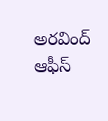అరవింద్ ఆఫీస్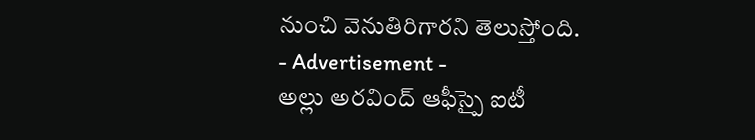నుంచి వెనుతిరిగారని తెలుస్తోంది.
- Advertisement -
అల్లు అరవింద్ ఆఫీస్పై ఐటీ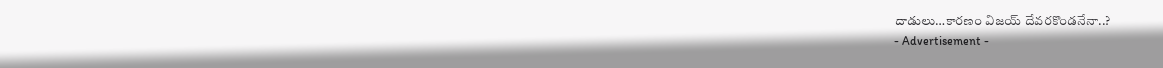దాడులు…కారణం విజయ్ దేవరకొండనేనా..?
- Advertisement -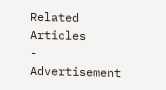Related Articles
- Advertisement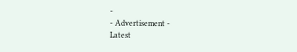-
- Advertisement -
Latest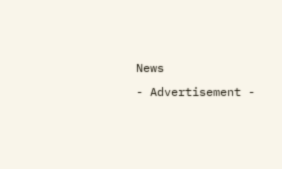News
- Advertisement -